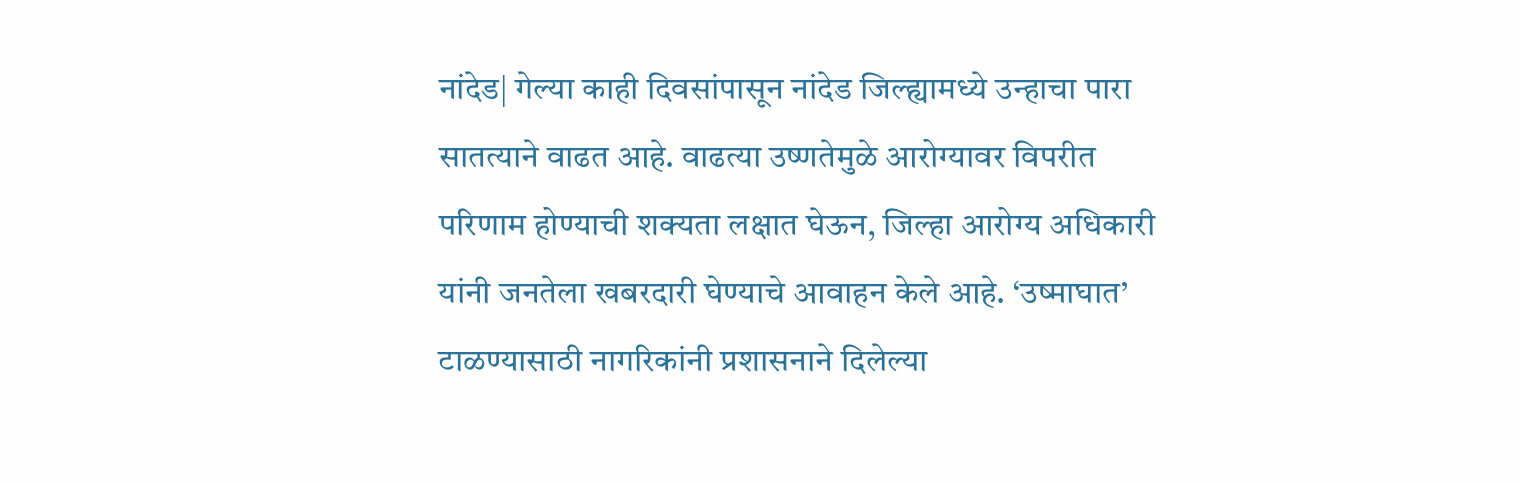नांदेड| गेल्या काही दिवसांपासून नांदेड जिल्ह्यामध्ये उन्हाचा पारा सातत्याने वाढत आहे. वाढत्या उष्णतेमुळे आरोग्यावर विपरीत परिणाम होण्याची शक्यता लक्षात घेऊन, जिल्हा आरोग्य अधिकारी यांनी जनतेला खबरदारी घेण्याचे आवाहन केले आहे. ‘उष्माघात’ टाळण्यासाठी नागरिकांनी प्रशासनाने दिलेल्या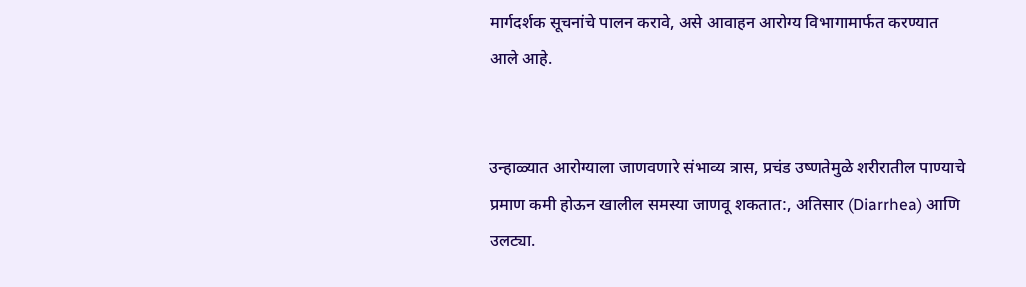मार्गदर्शक सूचनांचे पालन करावे, असे आवाहन आरोग्य विभागामार्फत करण्यात आले आहे.


उन्हाळ्यात आरोग्याला जाणवणारे संभाव्य त्रास, प्रचंड उष्णतेमुळे शरीरातील पाण्याचे प्रमाण कमी होऊन खालील समस्या जाणवू शकतात:, अतिसार (Diarrhea) आणि उलट्या.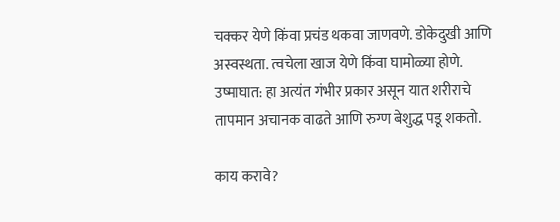चक्कर येणे किंवा प्रचंड थकवा जाणवणे. डोकेदुखी आणि अस्वस्थता. त्वचेला खाज येणे किंवा घामोळ्या होणे. उष्माघात: हा अत्यंत गंभीर प्रकार असून यात शरीराचे तापमान अचानक वाढते आणि रुग्ण बेशुद्ध पडू शकतो.

काय करावे?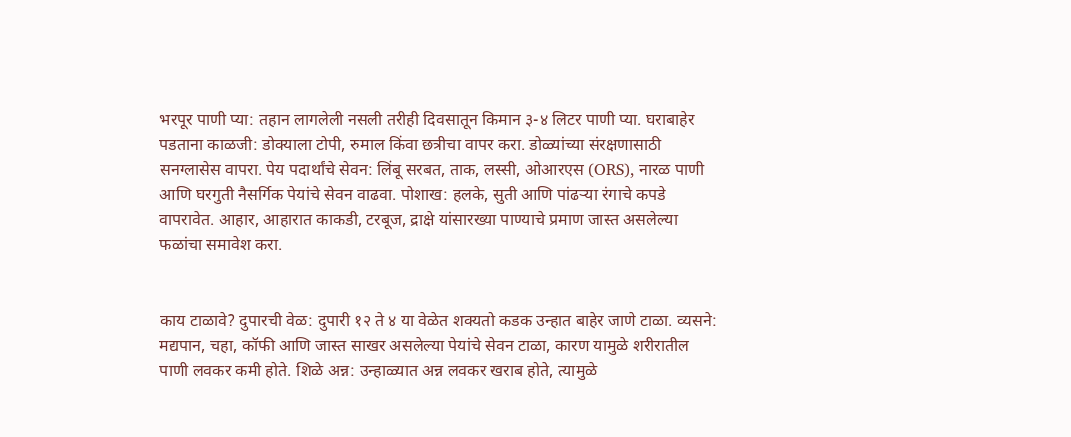भरपूर पाणी प्या: तहान लागलेली नसली तरीही दिवसातून किमान ३-४ लिटर पाणी प्या. घराबाहेर पडताना काळजी: डोक्याला टोपी, रुमाल किंवा छत्रीचा वापर करा. डोळ्यांच्या संरक्षणासाठी सनग्लासेस वापरा. पेय पदार्थांचे सेवन: लिंबू सरबत, ताक, लस्सी, ओआरएस (ORS), नारळ पाणी आणि घरगुती नैसर्गिक पेयांचे सेवन वाढवा. पोशाख: हलके, सुती आणि पांढऱ्या रंगाचे कपडे वापरावेत. आहार, आहारात काकडी, टरबूज, द्राक्षे यांसारख्या पाण्याचे प्रमाण जास्त असलेल्या फळांचा समावेश करा.


काय टाळावे? दुपारची वेळ: दुपारी १२ ते ४ या वेळेत शक्यतो कडक उन्हात बाहेर जाणे टाळा. व्यसने: मद्यपान, चहा, कॉफी आणि जास्त साखर असलेल्या पेयांचे सेवन टाळा, कारण यामुळे शरीरातील पाणी लवकर कमी होते. शिळे अन्न: उन्हाळ्यात अन्न लवकर खराब होते, त्यामुळे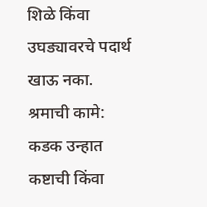शिळे किंवा उघड्यावरचे पदार्थ खाऊ नका. श्रमाची कामे: कडक उन्हात कष्टाची किंवा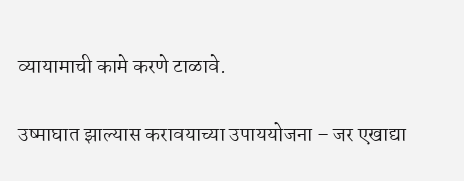व्यायामाची कामे करणे टाळावे.

उष्माघात झाल्यास करावयाच्या उपाययोजना – जर एखाद्या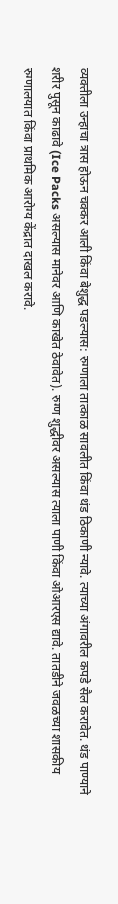व्यक्तीला उन्हाचा त्रास होऊन चक्कर आली किंवा बेशुद्ध पडल्यास: रुग्णाला तात्काळ सावलीत किंवा थंड ठिकाणी न्यावे. त्याच्या अंगावरील कपडे सैल करावेत. थंड पाण्याने शरीर पुसून काढावे (Ice Packs असल्यास मानेवर आणि काखेत ठेवावेत). रुग्ण शुद्धीवर असल्यास त्याला पाणी किंवा ओआरएस द्यावे. तातडीने जवळच्या शासकीय रुग्णालयात किंवा प्राथमिक आरोग्य केंद्रात दाखल करावे.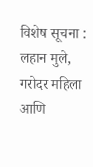विशेष सूचना : लहान मुले, गरोदर महिला आणि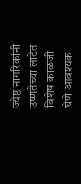ज्येष्ठ नागरिकांनी उष्णतेच्या लाटेत विशेष काळजी घेणे आवश्यक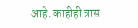आहे. काहीही त्रास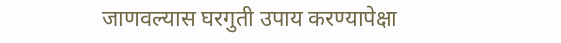जाणवल्यास घरगुती उपाय करण्यापेक्षा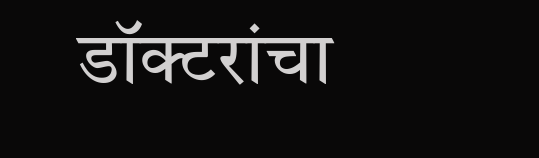डॉक्टरांचा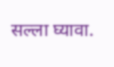सल्ला घ्यावा.